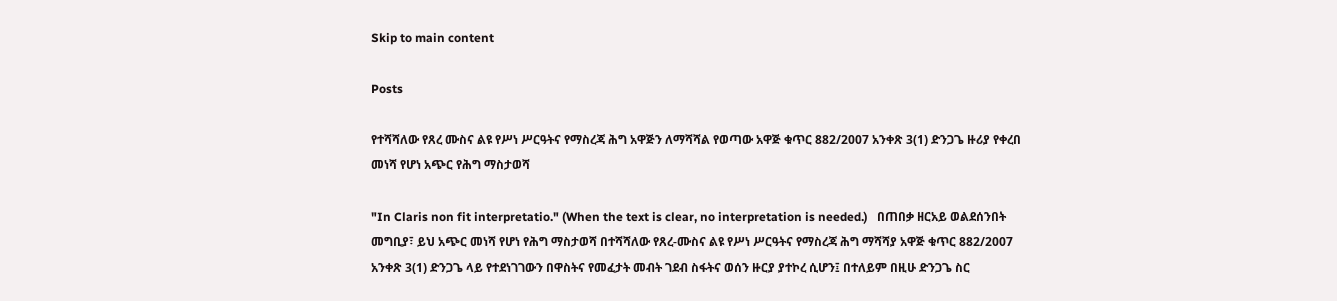Skip to main content

Posts

የተሻሻለው የጸረ ሙስና ልዩ የሥነ ሥርዓትና የማስረጃ ሕግ አዋጅን ለማሻሻል የወጣው አዋጅ ቁጥር 882/2007 አንቀጽ 3(1) ድንጋጌ ዙሪያ የቀረበ መነሻ የሆነ አጭር የሕግ ማስታወሻ

"In Claris non fit interpretatio." (When the text is clear, no interpretation is needed.)   በጠበቃ ዘርአይ ወልደሰንበት መግቢያ፣ ይህ አጭር መነሻ የሆነ የሕግ ማስታወሻ በተሻሻለው የጸረ-ሙስና ልዩ የሥነ ሥርዓትና የማስረጃ ሕግ ማሻሻያ አዋጅ ቁጥር 882/2007 አንቀጽ 3(1) ድንጋጌ ላይ የተደነገገውን በዋስትና የመፈታት መብት ገደብ ስፋትና ወሰን ዙርያ ያተኮረ ሲሆን፤ በተለይም በዚሁ ድንጋጌ ስር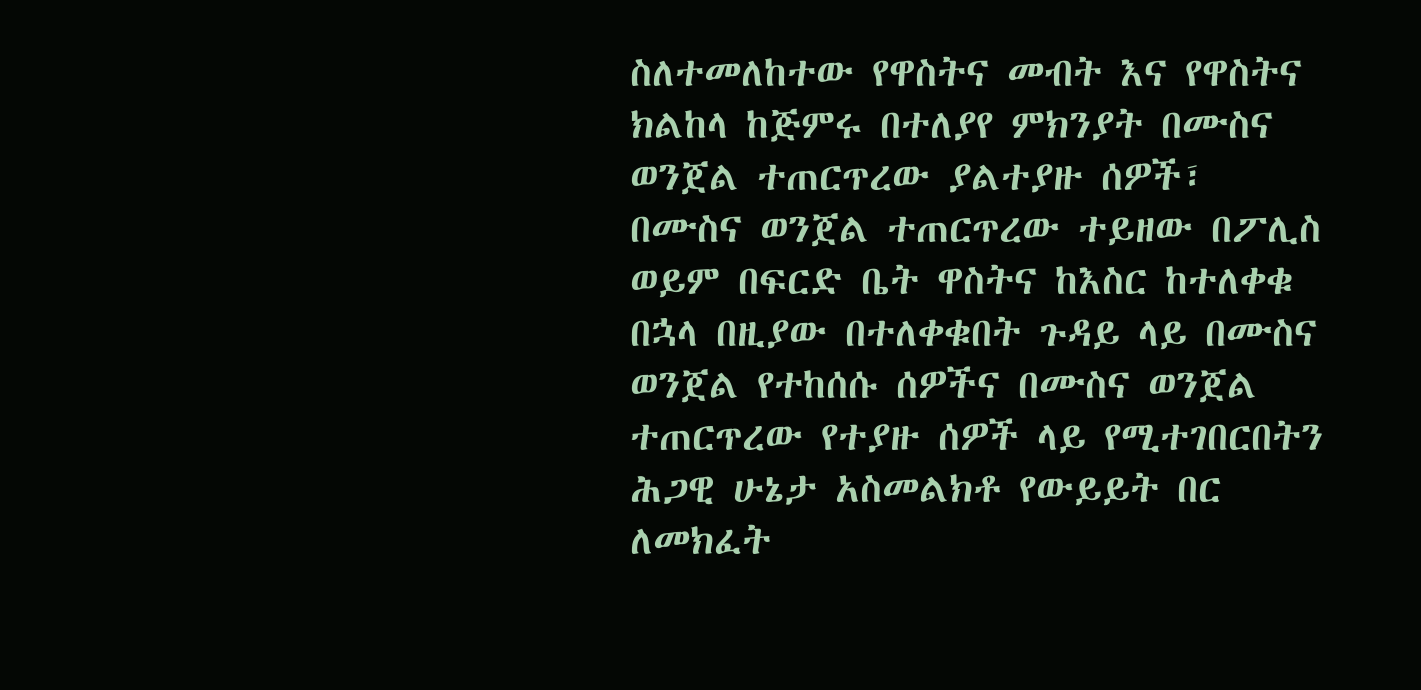ስለተመለከተው የዋስትና መብት እና የዋስትና ክልከላ ከጅምሩ በተለያየ ምክንያት በሙስና ወንጀል ተጠርጥረው ያልተያዙ ሰዎች፣ በሙስና ወንጀል ተጠርጥረው ተይዘው በፖሊስ ወይም በፍርድ ቤት ዋስትና ከእስር ከተለቀቁ በኋላ በዚያው በተለቀቁበት ጉዳይ ላይ በሙስና ወንጀል የተከሰሱ ሰዎችና በሙስና ወንጀል ተጠርጥረው የተያዙ ሰዎች ላይ የሚተገበርበትን ሕጋዊ ሁኔታ አስመልክቶ የውይይት በር ለመክፈት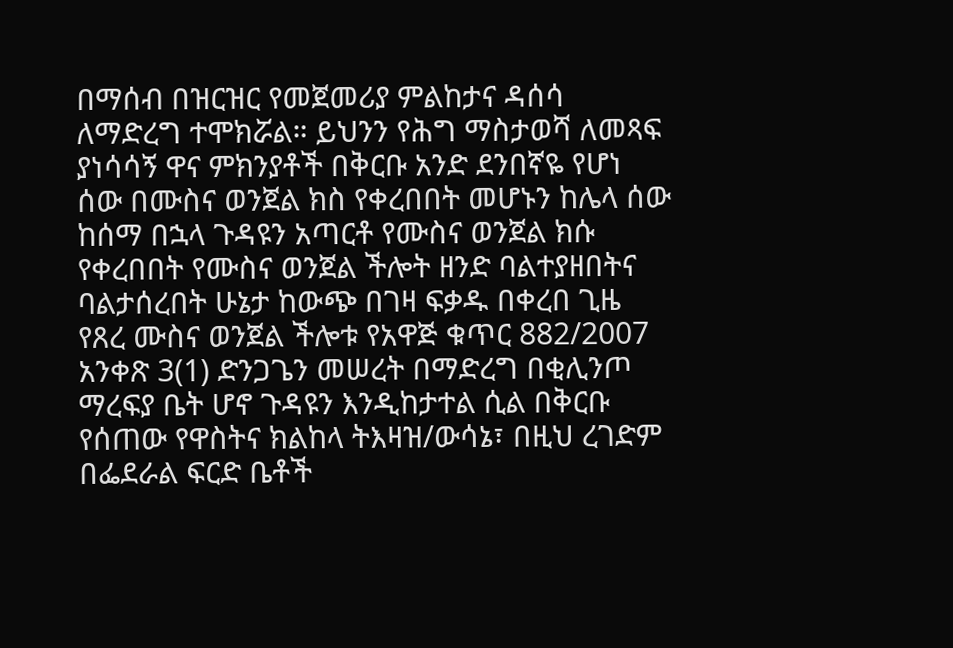በማሰብ በዝርዝር የመጀመሪያ ምልከታና ዳሰሳ ለማድረግ ተሞክሯል። ይህንን የሕግ ማስታወሻ ለመጻፍ ያነሳሳኝ ዋና ምክንያቶች በቅርቡ አንድ ደንበኛዬ የሆነ ሰው በሙስና ወንጀል ክስ የቀረበበት መሆኑን ከሌላ ሰው ከሰማ በኋላ ጉዳዩን አጣርቶ የሙስና ወንጀል ክሱ የቀረበበት የሙስና ወንጀል ችሎት ዘንድ ባልተያዘበትና ባልታሰረበት ሁኔታ ከውጭ በገዛ ፍቃዱ በቀረበ ጊዜ የጸረ ሙስና ወንጀል ችሎቱ የአዋጅ ቁጥር 882/2007 አንቀጽ 3(1) ድንጋጌን መሠረት በማድረግ በቂሊንጦ ማረፍያ ቤት ሆኖ ጉዳዩን እንዲከታተል ሲል በቅርቡ የሰጠው የዋስትና ክልከላ ትእዛዝ/ውሳኔ፣ በዚህ ረገድም በፌደራል ፍርድ ቤቶች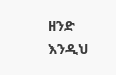ዘንድ እንዲህ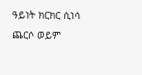ዓይነት ክርክር ሲነሳ ጨርሶ ወይም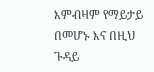እምብዛም የማይታይ በመሆኑ እና በዚህ ጉዳይ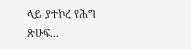ላይ ያተኮረ የሕግ ጽሁፍ...